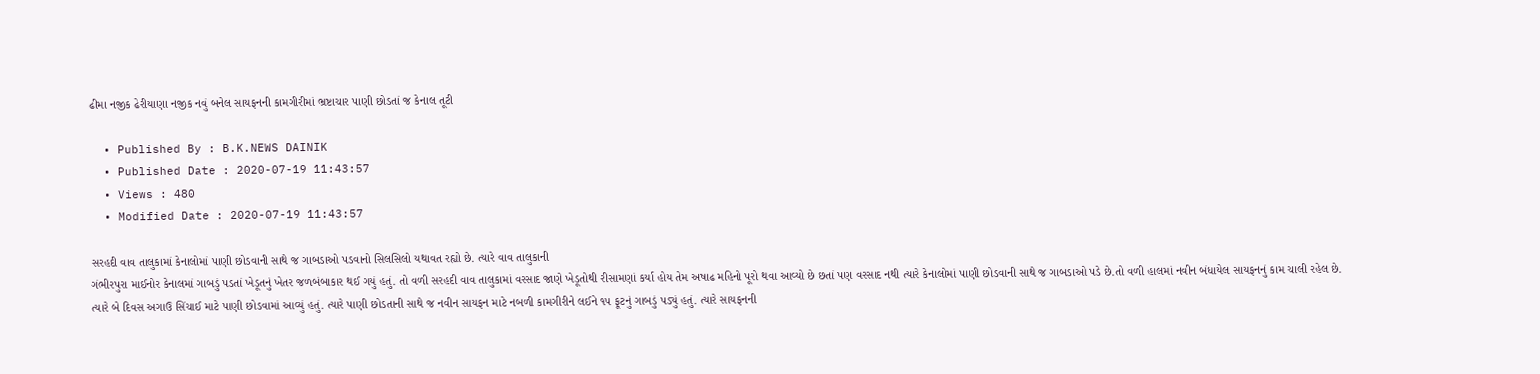ઢીમા નજીક ઢેરીયાણા નજીક નવું બનેલ સાયફનની કામગીરીમાં ભ્રષ્ટાચાર પાણી છોડતાં જ કેનાલ તૂટી

  • Published By : B.K.NEWS DAINIK
  • Published Date : 2020-07-19 11:43:57
  • Views : 480
  • Modified Date : 2020-07-19 11:43:57

સરહદી વાવ તાલુકામાં કેનાલોમાં પાણી છોડવાની સાથે જ ગાબડાઓ પડવાનો સિલસિલો યથાવત રહ્યો છે. ત્યારે વાવ તાલુકાની
ગંભીરપુરા માઈનોર કેનાલમાં ગાબડું પડતાં ખેડૂતનું ખેતર જળબંબાકાર થઈ ગયું હતું. તો વળી સરહદી વાવ તાલુકામાં વરસાદ જાણે ખેડૂતોથી રીસામણાં કર્યા હોય તેમ અષાઢ મહિનો પૂરો થવા આવ્યો છે છતાં પણ વરસાદ નથી ત્યારે કેનાલોમાં પાણી છોડવાની સાથે જ ગાબડાઓ પડે છે.તો વળી હાલમાં નવીન બંધાયેલ સાયફનનું કામ ચાલી રહેલ છે. ત્યારે બે દિવસ અગાઉ સિંચાઈ માટે પાણી છોડવામાં આવ્યું હતું. ત્યારે પાણી છોડતાની સાથે જ નવીન સાયફન માટે નબળી કામગીરીને લઈને ૧૫ ફૂટનું ગાબડું પડ્યું હતું. ત્યારે સાયફનની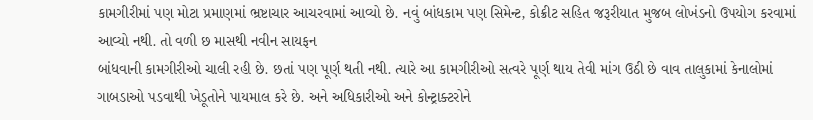કામગીરીમાં પણ મોટા પ્રમાણમાં ભ્રષ્ટાચાર આચરવામાં આવ્યો છે. નવું બાંધકામ પણ સિમેન્ટ, કોક્રીટ સહિત જરૂરીયાત મુજબ લોખંડનો ઉપયોગ કરવામાં આવ્યો નથી. તો વળી છ માસથી નવીન સાયફન
બાંધવાની કામગીરીઓ ચાલી રહી છે. છતાં પણ પૂર્ણ થતી નથી. ત્યારે આ કામગીરીઓ સત્વરે પૂર્ણ થાય તેવી માંગ ઉઠી છે વાવ તાલુકામાં કેનાલોમાં ગાબડાઓ પડવાથી ખેડૂતોને પાયમાલ કરે છે. અને અધિકારીઓ અને કોન્ટ્રાક્ટરોને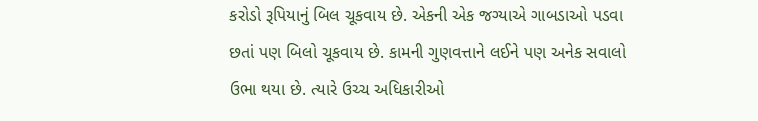કરોડો રૂપિયાનું બિલ ચૂકવાય છે. એકની એક જગ્યાએ ગાબડાઓ પડવા છતાં પણ બિલો ચૂકવાય છે. કામની ગુણવત્તાને લઈને પણ અનેક સવાલો ઉભા થયા છે. ત્યારે ઉચ્ચ અધિકારીઓ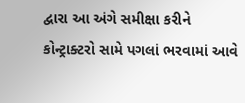દ્વારા આ અંગે સમીક્ષા કરીને કોન્ટ્રાક્ટરો સામે પગલાં ભરવામાં આવે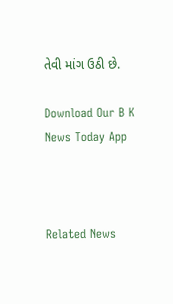તેવી માંગ ઉઠી છે.

Download Our B K News Today App



Related News